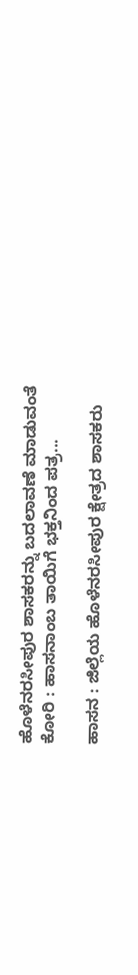ಹೊಳೆನರಸೀಪುರ ಶಾಸಕರನ್ನು ಬದಲಾವಣೆ ಮಾಡುವಂತೆ ಕೋರಿ : ಹಾಸನಾಂಬ ತಾಯಿಗೆ ಭಕ್ತನಿಂದ ಪತ್ರ...

ಹಾಸನ : ಜಿಲ್ಲೆಯ ಹೊಳೆನರಸೀಪುರ ಕ್ಷೇತ್ರದ ಶಾಸಕರು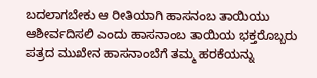ಬದಲಾಗಬೇಕು ಆ ರೀತಿಯಾಗಿ ಹಾಸನಂಬ ತಾಯಿಯು ಆಶೀರ್ವದಿಸಲಿ ಎಂದು ಹಾಸನಾಂಬ ತಾಯಿಯ ಭಕ್ತರೊಬ್ಬರು ಪತ್ರದ ಮುಖೇನ ಹಾಸನಾಂಬೆಗೆ ತಮ್ಮ ಹರಕೆಯನ್ನು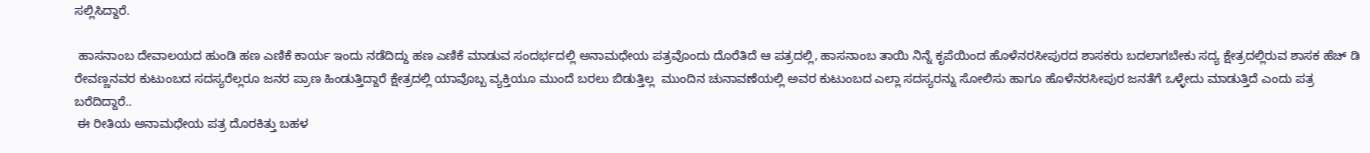ಸಲ್ಲಿಸಿದ್ದಾರೆ.

 ಹಾಸನಾಂಬ ದೇವಾಲಯದ ಹುಂಡಿ ಹಣ ಎಣಿಕೆ ಕಾರ್ಯ ಇಂದು ನಡೆದಿದ್ದು ಹಣ ಎಣಿಕೆ ಮಾಡುವ ಸಂದರ್ಭದಲ್ಲಿ ಅನಾಮಧೇಯ ಪತ್ರವೊಂದು ದೊರೆತಿದೆ ಆ ಪತ್ರದಲ್ಲಿ, ಹಾಸನಾಂಬ ತಾಯಿ ನಿನ್ನೆ ಕೃಪೆಯಿಂದ ಹೊಳೆನರಸೀಪುರದ ಶಾಸಕರು ಬದಲಾಗಬೇಕು ಸದ್ಯ ಕ್ಷೇತ್ರದಲ್ಲಿರುವ ಶಾಸಕ ಹೆಚ್ ಡಿ ರೇವಣ್ಣನವರ ಕುಟುಂಬದ ಸದಸ್ಯರೆಲ್ಲರೂ ಜನರ ಪ್ರಾಣ ಹಿಂಡುತ್ತಿದ್ದಾರೆ ಕ್ಷೇತ್ರದಲ್ಲಿ ಯಾವೊಬ್ಬ ವ್ಯಕ್ತಿಯೂ ಮುಂದೆ ಬರಲು ಬಿಡುತ್ತಿಲ್ಲ  ಮುಂದಿನ ಚುನಾವಣೆಯಲ್ಲಿ ಅವರ ಕುಟುಂಬದ ಎಲ್ಲಾ ಸದಸ್ಯರನ್ನು ಸೋಲಿಸು ಹಾಗೂ ಹೊಳೆನರಸೀಪುರ ಜನತೆಗೆ ಒಳ್ಳೇದು ಮಾಡುತ್ತಿದೆ ಎಂದು ಪತ್ರ ಬರೆದಿದ್ದಾರೆ..
 ಈ ರೀತಿಯ ಅನಾಮಧೇಯ ಪತ್ರ ದೊರಕಿತ್ತು ಬಹಳ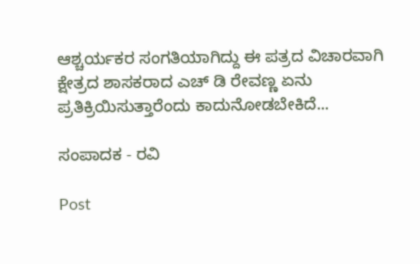ಆಶ್ಚರ್ಯಕರ ಸಂಗತಿಯಾಗಿದ್ದು ಈ ಪತ್ರದ ವಿಚಾರವಾಗಿ ಕ್ಷೇತ್ರದ ಶಾಸಕರಾದ ಎಚ್ ಡಿ ರೇವಣ್ಣ ಏನು ಪ್ರತಿಕ್ರಿಯಿಸುತ್ತಾರೆಂದು ಕಾದುನೋಡಬೇಕಿದೆ...

ಸಂಪಾದಕ - ರವಿ

Post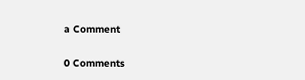a Comment

0 Comments